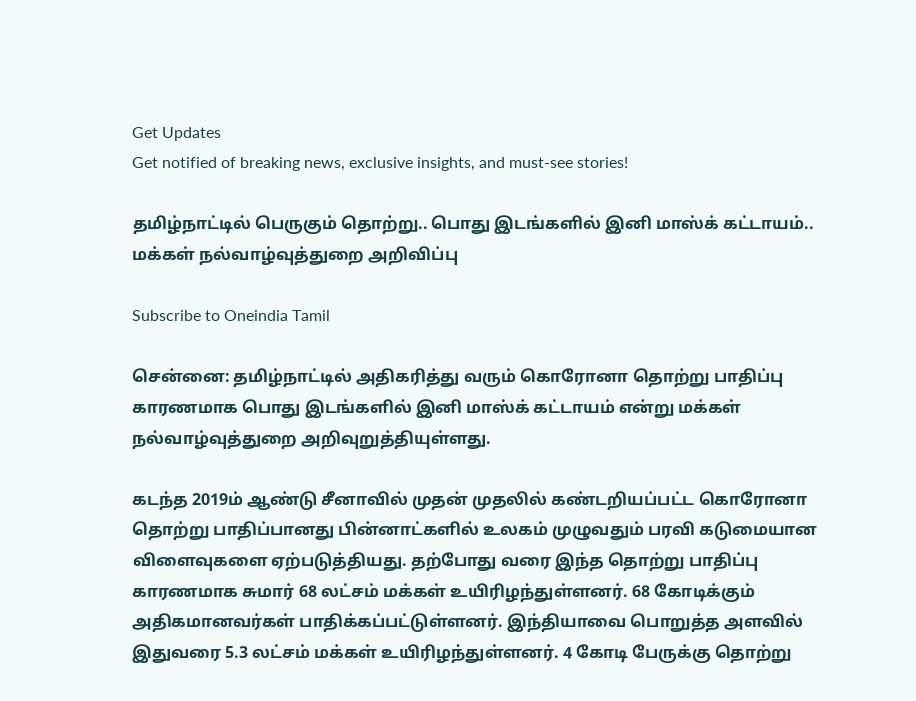Get Updates
Get notified of breaking news, exclusive insights, and must-see stories!

தமிழ்நாட்டில் பெருகும் தொற்று.. பொது இடங்களில் இனி மாஸ்க் கட்டாயம்.. மக்கள் நல்வாழ்வுத்துறை அறிவிப்பு

Subscribe to Oneindia Tamil

சென்னை: தமிழ்நாட்டில் அதிகரித்து வரும் கொரோனா தொற்று பாதிப்பு காரணமாக பொது இடங்களில் இனி மாஸ்க் கட்டாயம் என்று மக்கள் நல்வாழ்வுத்துறை அறிவுறுத்தியுள்ளது.

கடந்த 2019ம் ஆண்டு சீனாவில் முதன் முதலில் கண்டறியப்பட்ட கொரோனா தொற்று பாதிப்பானது பின்னாட்களில் உலகம் முழுவதும் பரவி கடுமையான விளைவுகளை ஏற்படுத்தியது. தற்போது வரை இந்த தொற்று பாதிப்பு காரணமாக சுமார் 68 லட்சம் மக்கள் உயிரிழந்துள்ளனர். 68 கோடிக்கும் அதிகமானவர்கள் பாதிக்கப்பட்டுள்ளனர். இந்தியாவை பொறுத்த அளவில் இதுவரை 5.3 லட்சம் மக்கள் உயிரிழந்துள்ளனர். 4 கோடி பேருக்கு தொற்று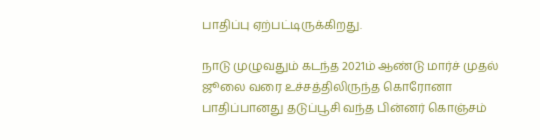பாதிப்பு ஏற்பட்டிருக்கிறது.

நாடு முழுவதும் கடந்த 2021ம் ஆண்டு மார்ச் முதல் ஜூலை வரை உச்சத்திலிருந்த கொரோனா பாதிப்பானது தடுப்பூசி வந்த பின்னர் கொஞ்சம்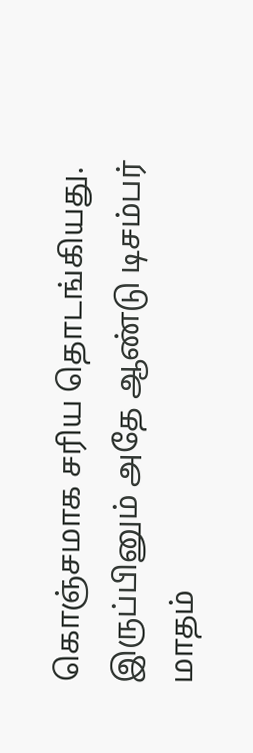கொஞ்சமாக சரிய தொடங்கியது. இருப்பினும் அதே ஆண்டு டிசம்பர் மாதம்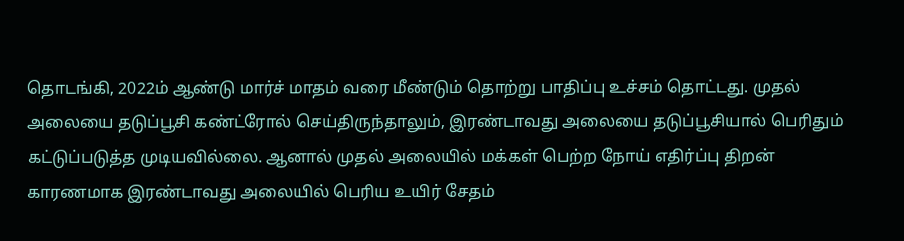தொடங்கி, 2022ம் ஆண்டு மார்ச் மாதம் வரை மீண்டும் தொற்று பாதிப்பு உச்சம் தொட்டது. முதல் அலையை தடுப்பூசி கண்ட்ரோல் செய்திருந்தாலும், இரண்டாவது அலையை தடுப்பூசியால் பெரிதும் கட்டுப்படுத்த முடியவில்லை. ஆனால் முதல் அலையில் மக்கள் பெற்ற நோய் எதிர்ப்பு திறன் காரணமாக இரண்டாவது அலையில் பெரிய உயிர் சேதம்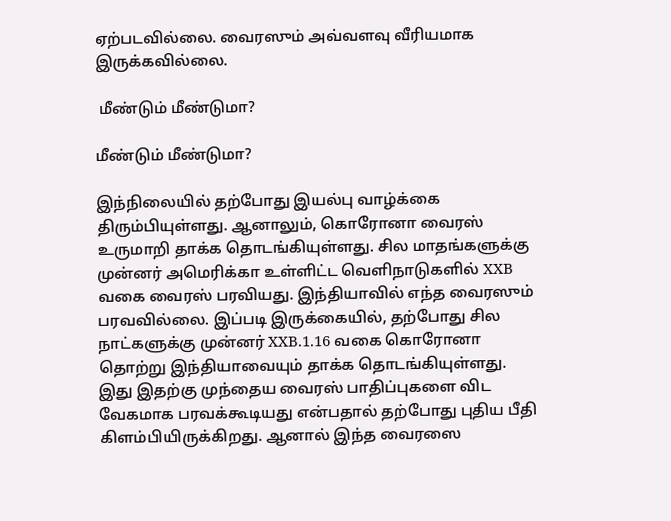ஏற்படவில்லை. வைரஸும் அவ்வளவு வீரியமாக இருக்கவில்லை.

 மீண்டும் மீண்டுமா?

மீண்டும் மீண்டுமா?

இந்நிலையில் தற்போது இயல்பு வாழ்க்கை திரும்பியுள்ளது. ஆனாலும், கொரோனா வைரஸ் உருமாறி தாக்க தொடங்கியுள்ளது. சில மாதங்களுக்கு முன்னர் அமெரிக்கா உள்ளிட்ட வெளிநாடுகளில் XXB வகை வைரஸ் பரவியது. இந்தியாவில் எந்த வைரஸும் பரவவில்லை. இப்படி இருக்கையில், தற்போது சில நாட்களுக்கு முன்னர் XXB.1.16 வகை கொரோனா தொற்று இந்தியாவையும் தாக்க தொடங்கியுள்ளது. இது இதற்கு முந்தைய வைரஸ் பாதிப்புகளை விட வேகமாக பரவக்கூடியது என்பதால் தற்போது புதிய பீதி கிளம்பியிருக்கிறது. ஆனால் இந்த வைரஸை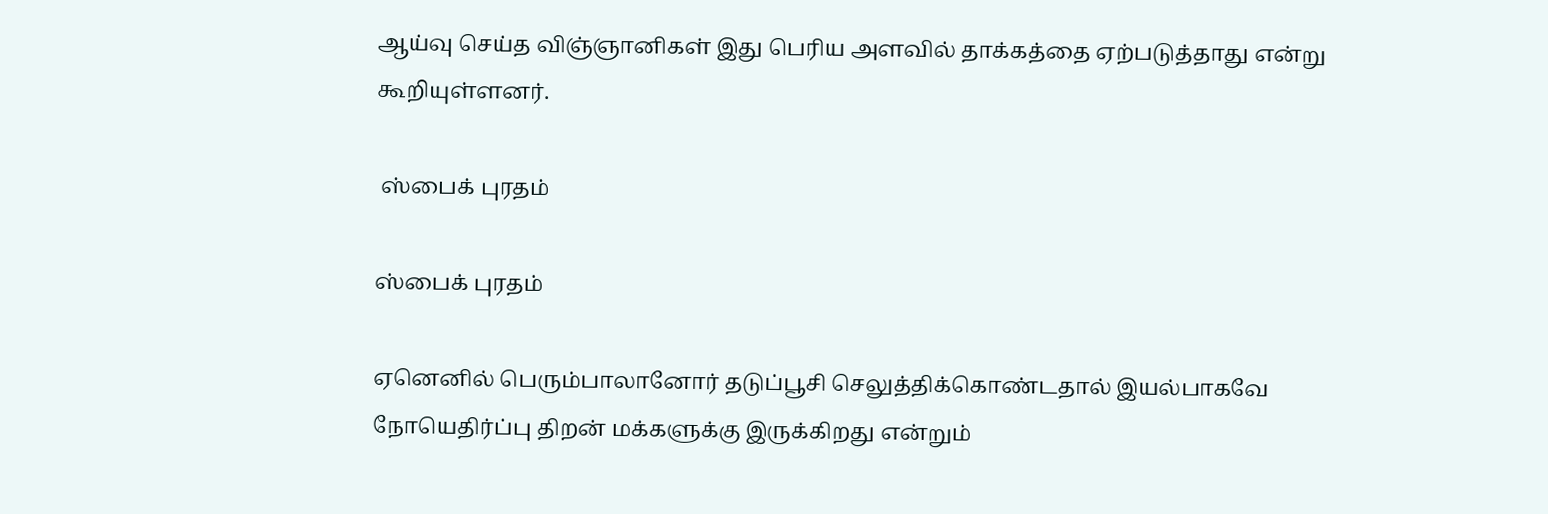ஆய்வு செய்த விஞ்ஞானிகள் இது பெரிய அளவில் தாக்கத்தை ஏற்படுத்தாது என்று கூறியுள்ளனர்.

 ஸ்பைக் புரதம்

ஸ்பைக் புரதம்

ஏனெனில் பெரும்பாலானோர் தடுப்பூசி செலுத்திக்கொண்டதால் இயல்பாகவே நோயெதிர்ப்பு திறன் மக்களுக்கு இருக்கிறது என்றும்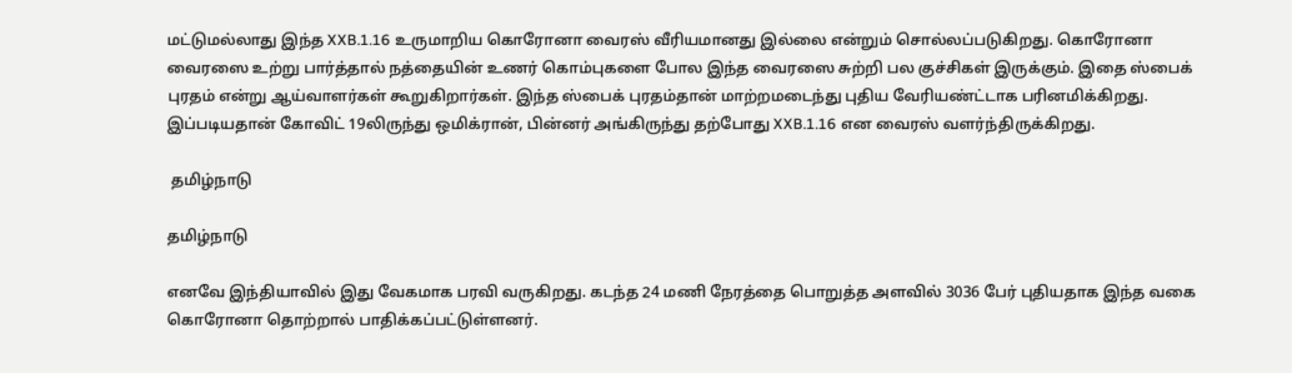மட்டுமல்லாது இந்த XXB.1.16 உருமாறிய கொரோனா வைரஸ் வீரியமானது இல்லை என்றும் சொல்லப்படுகிறது. கொரோனா வைரஸை உற்று பார்த்தால் நத்தையின் உணர் கொம்புகளை போல இந்த வைரஸை சுற்றி பல குச்சிகள் இருக்கும். இதை ஸ்பைக் புரதம் என்று ஆய்வாளர்கள் கூறுகிறார்கள். இந்த ஸ்பைக் புரதம்தான் மாற்றமடைந்து புதிய வேரியண்ட்டாக பரினமிக்கிறது. இப்படியதான் கோவிட் 19லிருந்து ஒமிக்ரான், பின்னர் அங்கிருந்து தற்போது XXB.1.16 என வைரஸ் வளர்ந்திருக்கிறது.

 தமிழ்நாடு

தமிழ்நாடு

எனவே இந்தியாவில் இது வேகமாக பரவி வருகிறது. கடந்த 24 மணி நேரத்தை பொறுத்த அளவில் 3036 பேர் புதியதாக இந்த வகை கொரோனா தொற்றால் பாதிக்கப்பட்டுள்ளனர்.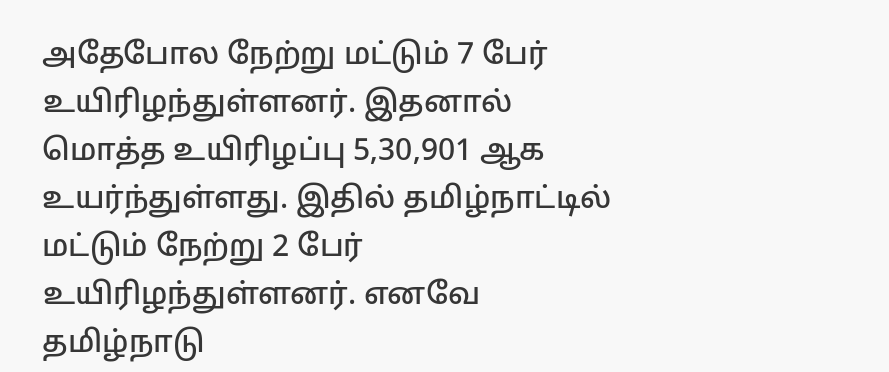அதேபோல நேற்று மட்டும் 7 பேர் உயிரிழந்துள்ளனர். இதனால் மொத்த உயிரிழப்பு 5,30,901 ஆக உயர்ந்துள்ளது. இதில் தமிழ்நாட்டில் மட்டும் நேற்று 2 பேர் உயிரிழந்துள்ளனர். எனவே தமிழ்நாடு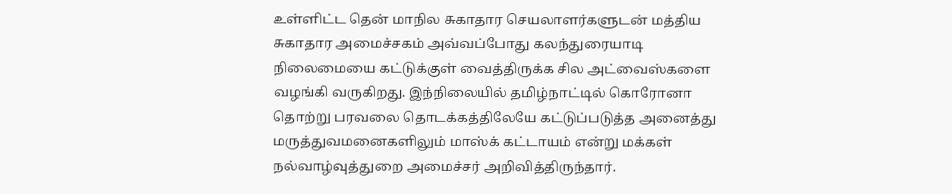உள்ளிட்ட தென் மாநில சுகாதார செயலாளர்களுடன் மத்திய சுகாதார அமைச்சகம் அவ்வப்போது கலந்துரையாடி நிலைமையை கட்டுக்குள் வைத்திருக்க சில அட்வைஸ்களை வழங்கி வருகிறது. இந்நிலையில் தமிழ்நாட்டில் கொரோனா தொற்று பரவலை தொடக்கத்திலேயே கட்டுப்படுத்த அனைத்து மருத்துவமனைகளிலும் மாஸ்க் கட்டாயம் என்று மக்கள் நல்வாழ்வுத்துறை அமைச்சர் அறிவித்திருந்தார்.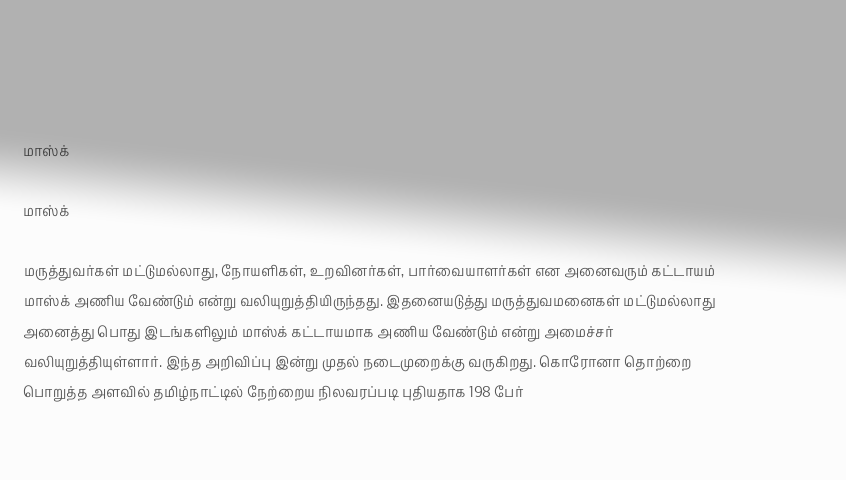மாஸ்க்

மாஸ்க்

மருத்துவர்கள் மட்டுமல்லாது, நோயளிகள், உறவினர்கள், பார்வையாளர்கள் என அனைவரும் கட்டாயம் மாஸ்க் அணிய வேண்டும் என்று வலியுறுத்தியிருந்தது. இதனையடுத்து மருத்துவமனைகள் மட்டுமல்லாது அனைத்து பொது இடங்களிலும் மாஸ்க் கட்டாயமாக அணிய வேண்டும் என்று அமைச்சர் வலியுறுத்தியுள்ளார். இந்த அறிவிப்பு இன்று முதல் நடைமுறைக்கு வருகிறது. கொரோனா தொற்றை பொறுத்த அளவில் தமிழ்நாட்டில் நேற்றைய நிலவரப்படி புதியதாக 198 பேர்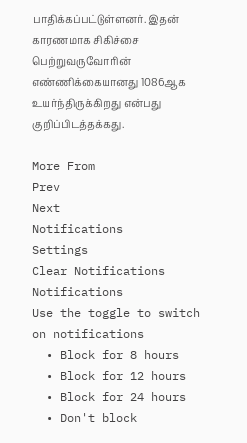பாதிக்கப்பட்டுள்ளனர். இதன் காரணமாக சிகிச்சை பெற்றுவருவோரின் எண்ணிக்கையானது 1086ஆக உயர்ந்திருக்கிறது என்பது குறிப்பிடத்தக்கது.

More From
Prev
Next
Notifications
Settings
Clear Notifications
Notifications
Use the toggle to switch on notifications
  • Block for 8 hours
  • Block for 12 hours
  • Block for 24 hours
  • Don't block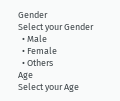Gender
Select your Gender
  • Male
  • Female
  • Others
Age
Select your Age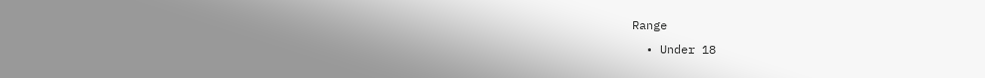Range
  • Under 18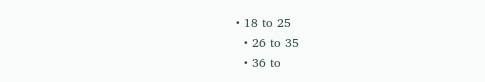• 18 to 25
  • 26 to 35
  • 36 to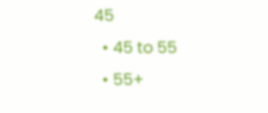45
  • 45 to 55
  • 55+